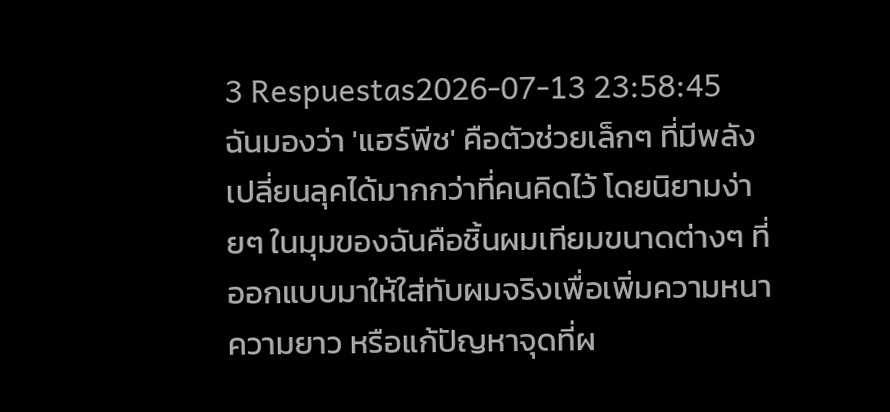3 Respuestas2026-07-13 23:58:45
ฉันมองว่า 'แฮร์พีช' คือตัวช่วยเล็กๆ ที่มีพลังเปลี่ยนลุคได้มากกว่าที่คนคิดไว้ โดยนิยามง่ายๆ ในมุมของฉันคือชิ้นผมเทียมขนาดต่างๆ ที่ออกแบบมาให้ใส่ทับผมจริงเพื่อเพิ่มความหนา ความยาว หรือแก้ปัญหาจุดที่ผ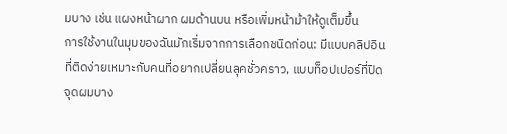มบาง เช่น แผงหน้าผาก ผมด้านบน หรือเพิ่มหน้าม้าให้ดูเต็มขึ้น
การใช้งานในมุมของฉันมักเริ่มจากการเลือกชนิดก่อน: มีแบบคลิปอินที่ติดง่ายเหมาะกับคนที่อยากเปลี่ยนลุคชั่วคราว, แบบท็อปเปอร์ที่ปิดจุดผมบาง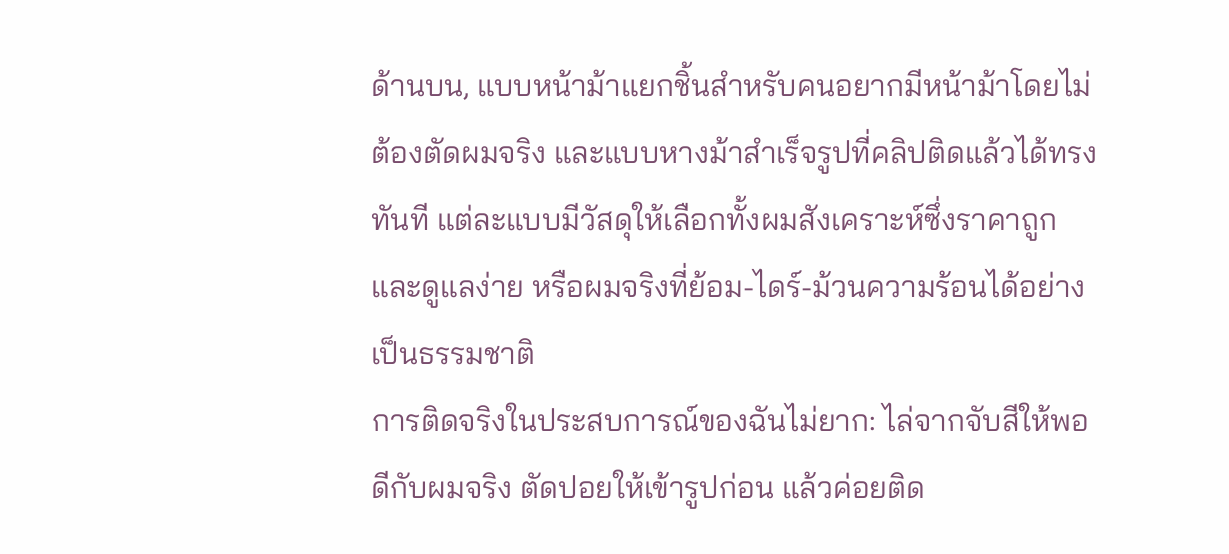ด้านบน, แบบหน้าม้าแยกชิ้นสำหรับคนอยากมีหน้าม้าโดยไม่ต้องตัดผมจริง และแบบหางม้าสำเร็จรูปที่คลิปติดแล้วได้ทรงทันที แต่ละแบบมีวัสดุให้เลือกทั้งผมสังเคราะห์ซึ่งราคาถูกและดูแลง่าย หรือผมจริงที่ย้อม-ไดร์-ม้วนความร้อนได้อย่างเป็นธรรมชาติ
การติดจริงในประสบการณ์ของฉันไม่ยาก: ไล่จากจับสีให้พอดีกับผมจริง ตัดปอยให้เข้ารูปก่อน แล้วค่อยติด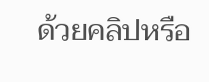ด้วยคลิปหรือ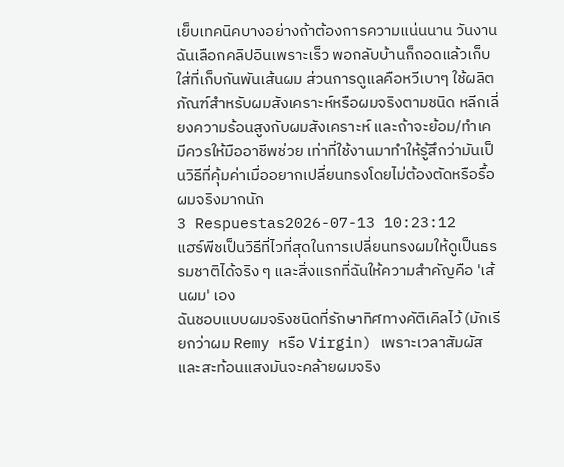เย็บเทคนิคบางอย่างถ้าต้องการความแน่นนาน วันงานฉันเลือกคลิปอินเพราะเร็ว พอกลับบ้านก็ถอดแล้วเก็บใส่ที่เก็บกันพันเส้นผม ส่วนการดูแลคือหวีเบาๆ ใช้ผลิตภัณฑ์สำหรับผมสังเคราะห์หรือผมจริงตามชนิด หลีกเลี่ยงความร้อนสูงกับผมสังเคราะห์ และถ้าจะย้อม/ทำเคมีควรให้มืออาชีพช่วย เท่าที่ใช้งานมาทำให้รู้สึกว่ามันเป็นวิธีที่คุ้มค่าเมื่ออยากเปลี่ยนทรงโดยไม่ต้องตัดหรือรื้อผมจริงมากนัก
3 Respuestas2026-07-13 10:23:12
แฮร์พีชเป็นวิธีที่ไวที่สุดในการเปลี่ยนทรงผมให้ดูเป็นธรรมชาติได้จริง ๆ และสิ่งแรกที่ฉันให้ความสำคัญคือ 'เส้นผม' เอง
ฉันชอบแบบผมจริงชนิดที่รักษาทิศทางคัติเคิลไว้ (มักเรียกว่าผม Remy หรือ Virgin) เพราะเวลาสัมผัสและสะท้อนแสงมันจะคล้ายผมจริง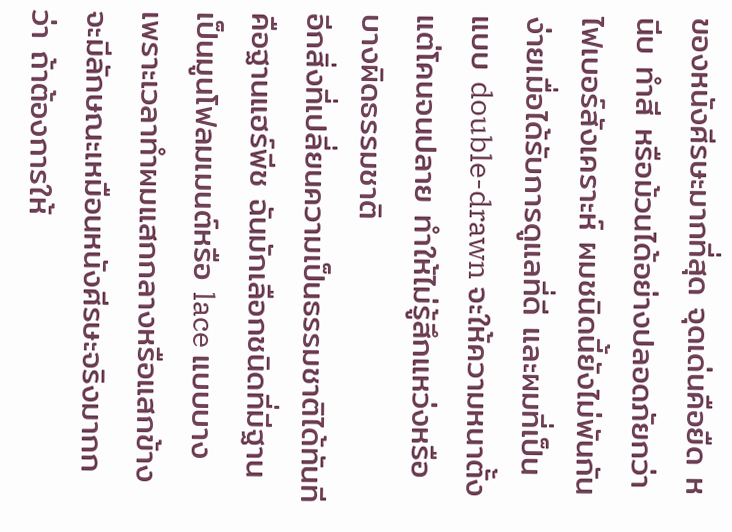ของหนังศีรษะมากที่สุด จุดเด่นคือยืด หนีบ ทำสี หรือม้วนได้อย่างปลอดภัยกว่าไฟเบอร์สังเคราะห์ ผมชนิดนี้ยังไม่พันกันง่ายเมื่อได้รับการดูแลที่ดี และผมที่เป็นแบบ double-drawn จะให้ความหนาตั้งแต่โคนจนปลาย ทำให้ไม่รู้สึกแหว่งหรือบางผิดธรรมชาติ
อีกสิ่งที่เปลี่ยนความเป็นธรรมชาติได้ทันทีคือฐานแฮร์พีช ฉันมักเลือกชนิดที่มีฐานเป็นมูนโฟลมเมนต์หรือ lace แบบบาง เพราะเวลาทำผมแสกกลางหรือแสกข้าง จะมีลักษณะเหมือนหนังศีรษะจริงมากกว่า ถ้าต้องการให้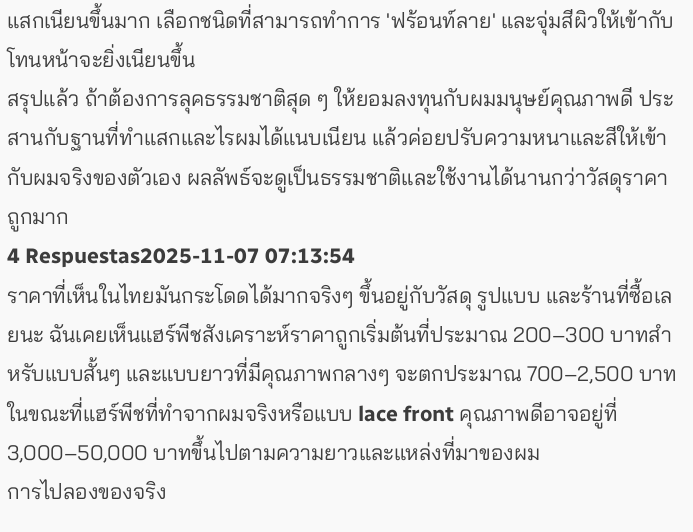แสกเนียนขึ้นมาก เลือกชนิดที่สามารถทำการ 'ฟร้อนท์ลาย' และจุ่มสีผิวให้เข้ากับโทนหน้าจะยิ่งเนียนขึ้น
สรุปแล้ว ถ้าต้องการลุคธรรมชาติสุด ๆ ให้ยอมลงทุนกับผมมนุษย์คุณภาพดี ประสานกับฐานที่ทำแสกและไรผมได้แนบเนียน แล้วค่อยปรับความหนาและสีให้เข้ากับผมจริงของตัวเอง ผลลัพธ์จะดูเป็นธรรมชาติและใช้งานได้นานกว่าวัสดุราคาถูกมาก
4 Respuestas2025-11-07 07:13:54
ราคาที่เห็นในไทยมันกระโดดได้มากจริงๆ ขึ้นอยู่กับวัสดุ รูปแบบ และร้านที่ซื้อเลยนะ ฉันเคยเห็นแฮร์พีชสังเคราะห์ราคาถูกเริ่มต้นที่ประมาณ 200–300 บาทสำหรับแบบสั้นๆ และแบบยาวที่มีคุณภาพกลางๆ จะตกประมาณ 700–2,500 บาท ในขณะที่แฮร์พีชที่ทำจากผมจริงหรือแบบ lace front คุณภาพดีอาจอยู่ที่ 3,000–50,000 บาทขึ้นไปตามความยาวและแหล่งที่มาของผม
การไปลองของจริง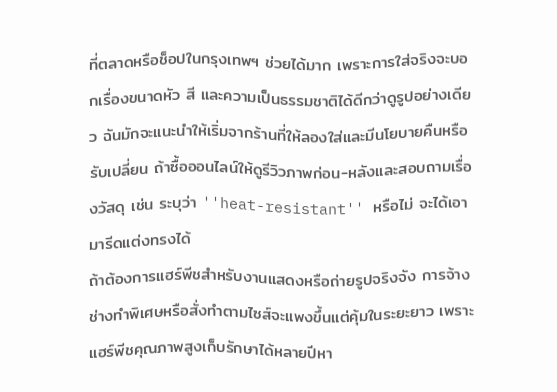ที่ตลาดหรือช็อปในกรุงเทพฯ ช่วยได้มาก เพราะการใส่จริงจะบอกเรื่องขนาดหัว สี และความเป็นธรรมชาติได้ดีกว่าดูรูปอย่างเดียว ฉันมักจะแนะนำให้เริ่มจากร้านที่ให้ลองใส่และมีนโยบายคืนหรือรับเปลี่ยน ถ้าซื้อออนไลน์ให้ดูรีวิวภาพก่อน-หลังและสอบถามเรื่องวัสดุ เช่น ระบุว่า ''heat-resistant'' หรือไม่ จะได้เอามารีดแต่งทรงได้
ถ้าต้องการแฮร์พีชสำหรับงานแสดงหรือถ่ายรูปจริงจัง การจ้างช่างทำพิเศษหรือสั่งทำตามไซส์จะแพงขึ้นแต่คุ้มในระยะยาว เพราะแฮร์พีชคุณภาพสูงเก็บรักษาได้หลายปีหา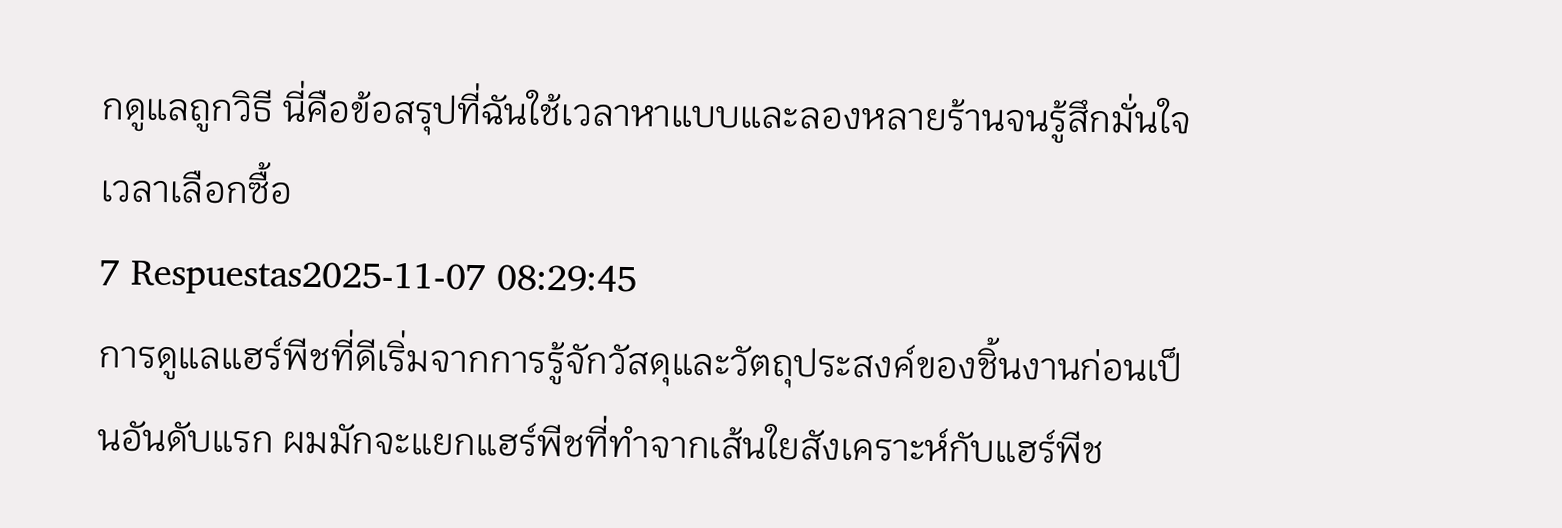กดูแลถูกวิธี นี่คือข้อสรุปที่ฉันใช้เวลาหาแบบและลองหลายร้านจนรู้สึกมั่นใจเวลาเลือกซื้อ
7 Respuestas2025-11-07 08:29:45
การดูแลแฮร์พีชที่ดีเริ่มจากการรู้จักวัสดุและวัตถุประสงค์ของชิ้นงานก่อนเป็นอันดับแรก ผมมักจะแยกแฮร์พีชที่ทำจากเส้นใยสังเคราะห์กับแฮร์พีช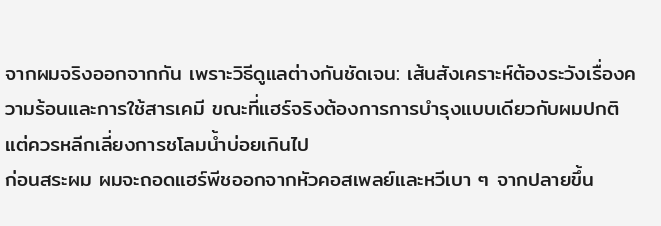จากผมจริงออกจากกัน เพราะวิธีดูแลต่างกันชัดเจน: เส้นสังเคราะห์ต้องระวังเรื่องความร้อนและการใช้สารเคมี ขณะที่แฮร์จริงต้องการการบำรุงแบบเดียวกับผมปกติ แต่ควรหลีกเลี่ยงการชโลมน้ำบ่อยเกินไป
ก่อนสระผม ผมจะถอดแฮร์พีชออกจากหัวคอสเพลย์และหวีเบา ๆ จากปลายขึ้น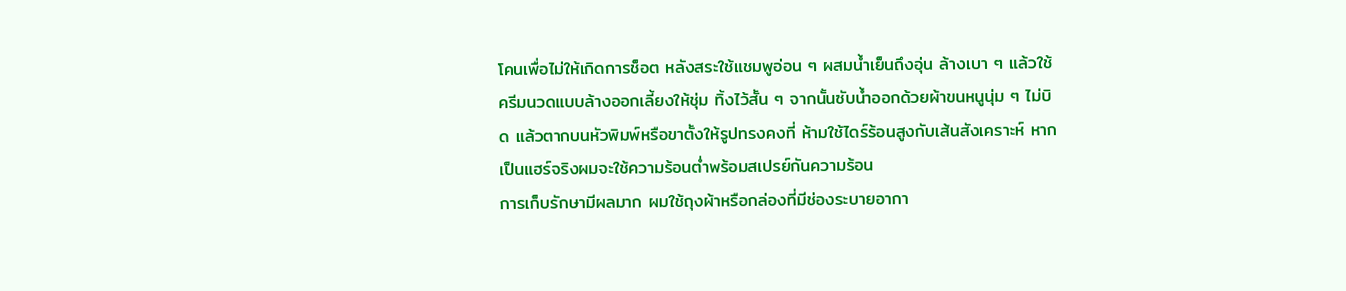โคนเพื่อไม่ให้เกิดการช็อต หลังสระใช้แชมพูอ่อน ๆ ผสมน้ำเย็นถึงอุ่น ล้างเบา ๆ แล้วใช้ครีมนวดแบบล้างออกเลี้ยงให้ชุ่ม ทิ้งไว้สั้น ๆ จากนั้นซับน้ำออกด้วยผ้าขนหนูนุ่ม ๆ ไม่บิด แล้วตากบนหัวพิมพ์หรือขาตั้งให้รูปทรงคงที่ ห้ามใช้ไดร์ร้อนสูงกับเส้นสังเคราะห์ หากเป็นแฮร์จริงผมจะใช้ความร้อนต่ำพร้อมสเปรย์กันความร้อน
การเก็บรักษามีผลมาก ผมใช้ถุงผ้าหรือกล่องที่มีช่องระบายอากา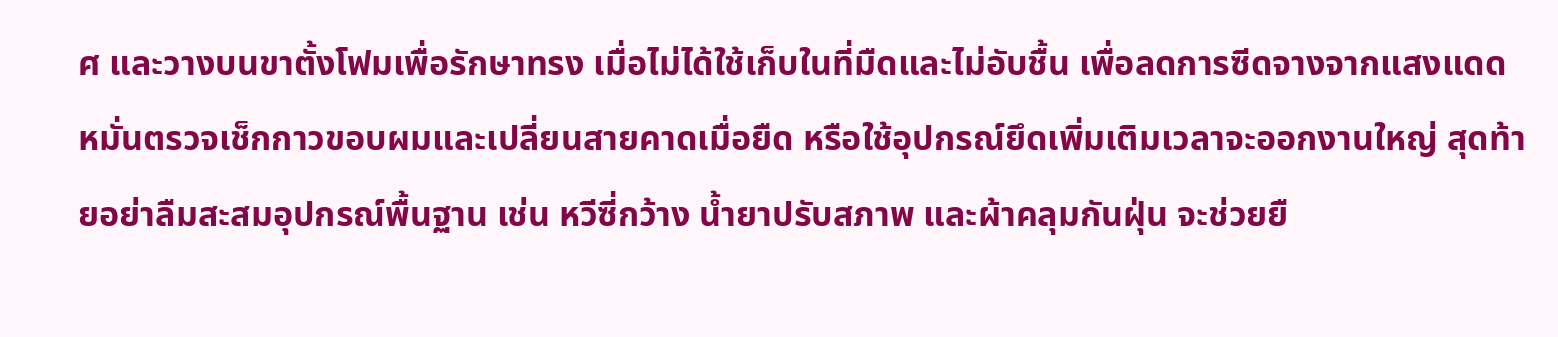ศ และวางบนขาตั้งโฟมเพื่อรักษาทรง เมื่อไม่ได้ใช้เก็บในที่มืดและไม่อับชื้น เพื่อลดการซีดจางจากแสงแดด หมั่นตรวจเช็กกาวขอบผมและเปลี่ยนสายคาดเมื่อยืด หรือใช้อุปกรณ์ยึดเพิ่มเติมเวลาจะออกงานใหญ่ สุดท้ายอย่าลืมสะสมอุปกรณ์พื้นฐาน เช่น หวีซี่กว้าง น้ำยาปรับสภาพ และผ้าคลุมกันฝุ่น จะช่วยยื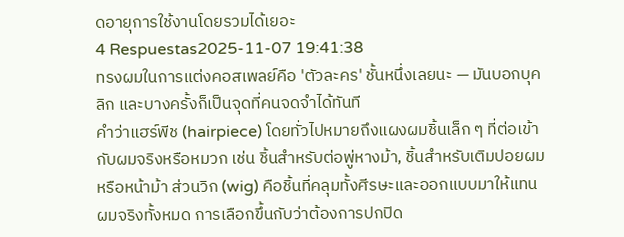ดอายุการใช้งานโดยรวมได้เยอะ
4 Respuestas2025-11-07 19:41:38
ทรงผมในการแต่งคอสเพลย์คือ 'ตัวละคร' ชั้นหนึ่งเลยนะ — มันบอกบุคลิก และบางครั้งก็เป็นจุดที่คนจดจำได้ทันที
คำว่าแฮร์พีช (hairpiece) โดยทั่วไปหมายถึงแผงผมชิ้นเล็ก ๆ ที่ต่อเข้ากับผมจริงหรือหมวก เช่น ชิ้นสำหรับต่อพู่หางม้า, ชิ้นสำหรับเติมปอยผมหรือหน้าม้า ส่วนวิก (wig) คือชิ้นที่คลุมทั้งศีรษะและออกแบบมาให้แทนผมจริงทั้งหมด การเลือกขึ้นกับว่าต้องการปกปิด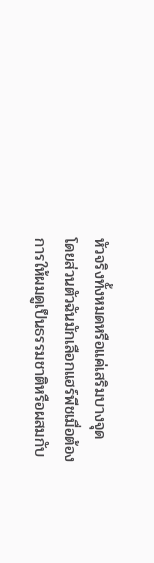หัวจริงทั้งหมดหรือแค่เสริมบางจุด
โดยส่วนตัวฉันมักเลือกแฮร์พีชเมื่อต้องการให้ผมดูเป็นธรรมชาติหรือผสมกับ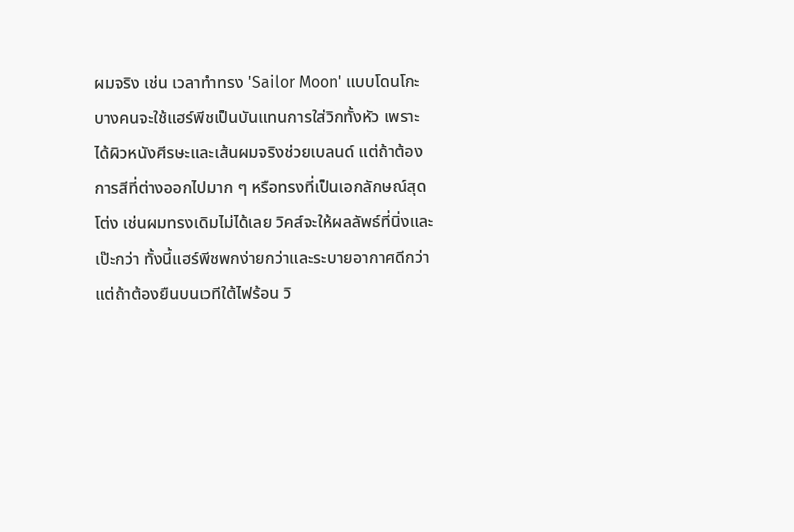ผมจริง เช่น เวลาทำทรง 'Sailor Moon' แบบโดนโกะบางคนจะใช้แฮร์พีชเป็นบันแทนการใส่วิกทั้งหัว เพราะได้ผิวหนังศีรษะและเส้นผมจริงช่วยเบลนด์ แต่ถ้าต้องการสีที่ต่างออกไปมาก ๆ หรือทรงที่เป็นเอกลักษณ์สุดโต่ง เช่นผมทรงเดิมไม่ได้เลย วิคส์จะให้ผลลัพธ์ที่นิ่งและเป๊ะกว่า ทั้งนี้แฮร์พีชพกง่ายกว่าและระบายอากาศดีกว่า แต่ถ้าต้องยืนบนเวทีใต้ไฟร้อน วิ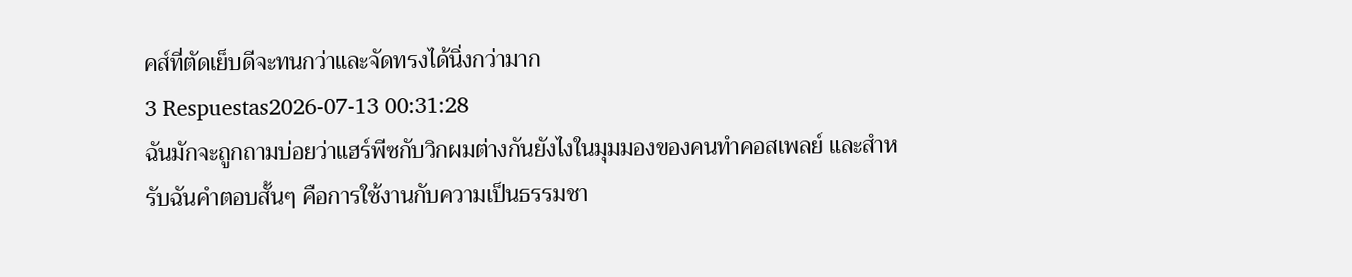คส์ที่ตัดเย็บดีจะทนกว่าและจัดทรงได้นิ่งกว่ามาก
3 Respuestas2026-07-13 00:31:28
ฉันมักจะถูกถามบ่อยว่าแฮร์พีซกับวิกผมต่างกันยังไงในมุมมองของคนทำคอสเพลย์ และสำหรับฉันคำตอบสั้นๆ คือการใช้งานกับความเป็นธรรมชา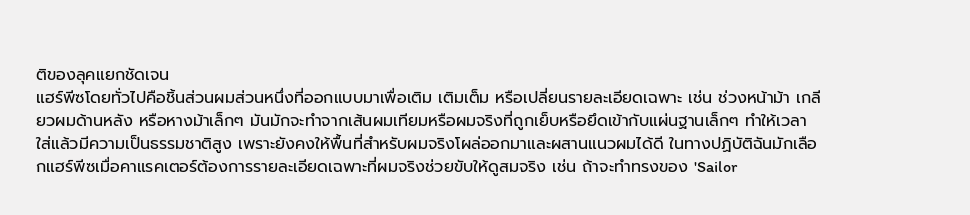ติของลุคแยกชัดเจน
แฮร์พีซโดยทั่วไปคือชิ้นส่วนผมส่วนหนึ่งที่ออกแบบมาเพื่อเติม เติมเต็ม หรือเปลี่ยนรายละเอียดเฉพาะ เช่น ช่วงหน้าม้า เกลียวผมด้านหลัง หรือหางม้าเล็กๆ มันมักจะทำจากเส้นผมเทียมหรือผมจริงที่ถูกเย็บหรือยึดเข้ากับแผ่นฐานเล็กๆ ทำให้เวลาใส่แล้วมีความเป็นธรรมชาติสูง เพราะยังคงให้พื้นที่สำหรับผมจริงโผล่ออกมาและผสานแนวผมได้ดี ในทางปฏิบัติฉันมักเลือกแฮร์พีซเมื่อคาแรคเตอร์ต้องการรายละเอียดเฉพาะที่ผมจริงช่วยขับให้ดูสมจริง เช่น ถ้าจะทำทรงของ 'Sailor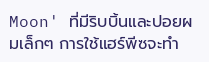Moon' ที่มีริบบิ้นและปอยผมเล็กๆ การใช้แฮร์พีซจะทำ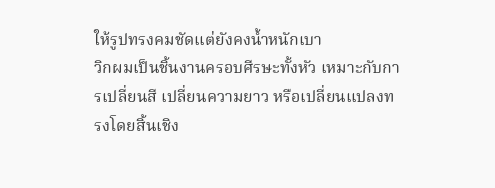ให้รูปทรงคมชัดแต่ยังคงน้ำหนักเบา
วิกผมเป็นชิ้นงานครอบศีรษะทั้งหัว เหมาะกับการเปลี่ยนสี เปลี่ยนความยาว หรือเปลี่ยนแปลงทรงโดยสิ้นเชิง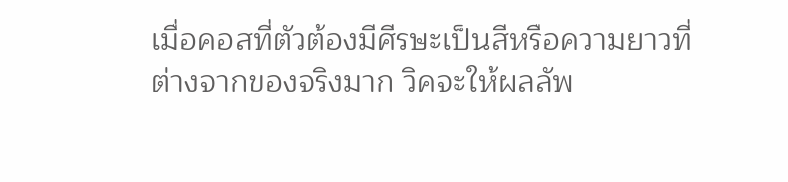เมื่อคอสที่ตัวต้องมีศีรษะเป็นสีหรือความยาวที่ต่างจากของจริงมาก วิคจะให้ผลลัพ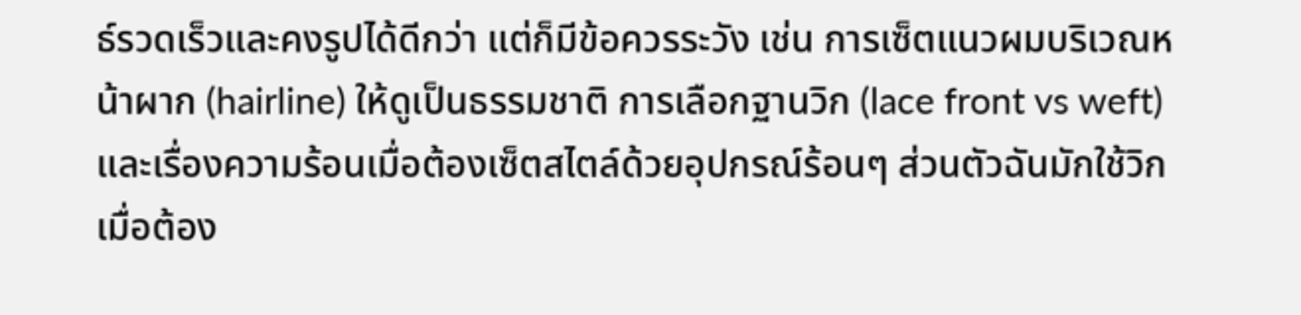ธ์รวดเร็วและคงรูปได้ดีกว่า แต่ก็มีข้อควรระวัง เช่น การเซ็ตแนวผมบริเวณหน้าผาก (hairline) ให้ดูเป็นธรรมชาติ การเลือกฐานวิก (lace front vs weft) และเรื่องความร้อนเมื่อต้องเซ็ตสไตล์ด้วยอุปกรณ์ร้อนๆ ส่วนตัวฉันมักใช้วิกเมื่อต้อง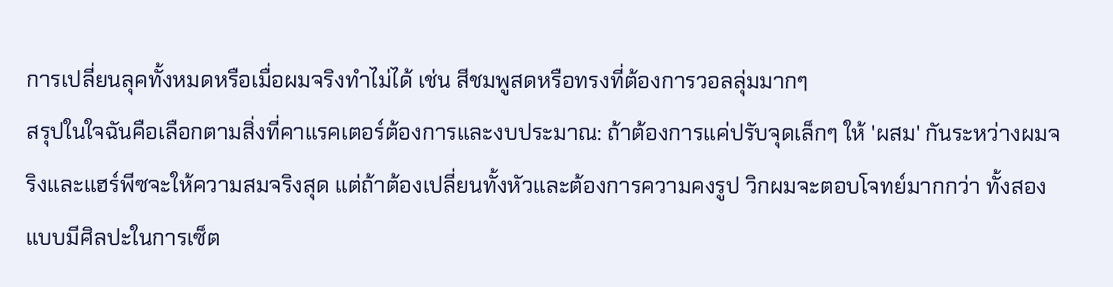การเปลี่ยนลุคทั้งหมดหรือเมื่อผมจริงทำไม่ได้ เช่น สีชมพูสดหรือทรงที่ต้องการวอลลุ่มมากๆ
สรุปในใจฉันคือเลือกตามสิ่งที่คาแรคเตอร์ต้องการและงบประมาณ: ถ้าต้องการแค่ปรับจุดเล็กๆ ให้ 'ผสม' กันระหว่างผมจริงและแฮร์พีซจะให้ความสมจริงสุด แต่ถ้าต้องเปลี่ยนทั้งหัวและต้องการความคงรูป วิกผมจะตอบโจทย์มากกว่า ทั้งสองแบบมีศิลปะในการเซ็ต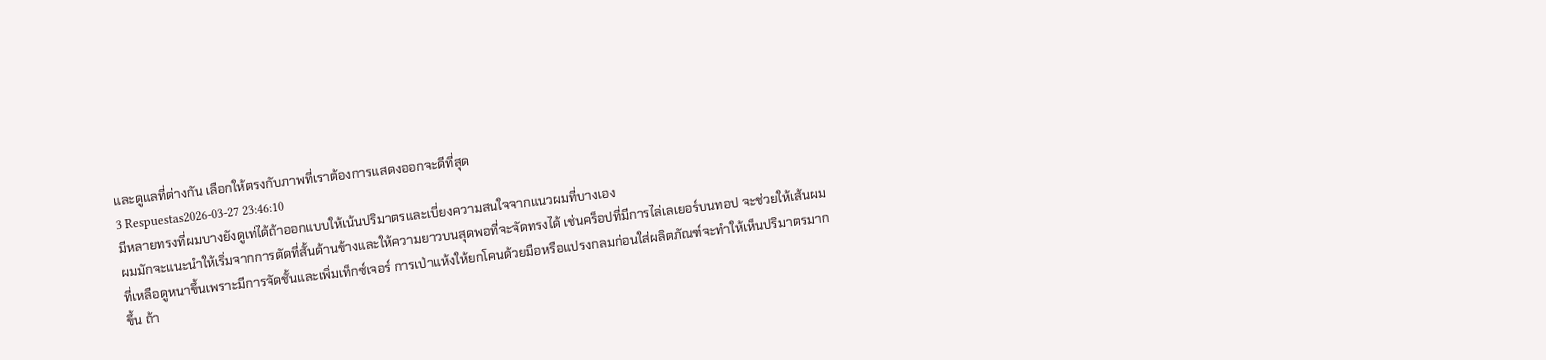และดูแลที่ต่างกัน เลือกให้ตรงกับภาพที่เราต้องการแสดงออกจะดีที่สุด
3 Respuestas2026-03-27 23:46:10
มีหลายทรงที่ผมบางยังดูเท่ได้ถ้าออกแบบให้เน้นปริมาตรและเบี่ยงความสนใจจากแนวผมที่บางเอง
ผมมักจะแนะนำให้เริ่มจากการตัดที่สั้นด้านข้างและให้ความยาวบนสุดพอที่จะจัดทรงได้ เช่นคร็อปที่มีการไล่เลเยอร์บนทอป จะช่วยให้เส้นผมที่เหลือดูหนาขึ้นเพราะมีการจัดชั้นและเพิ่มเท็กซ์เจอร์ การเป่าแห้งให้ยกโคนด้วยมือหรือแปรงกลมก่อนใส่ผลิตภัณฑ์จะทำให้เห็นปริมาตรมากขึ้น ถ้า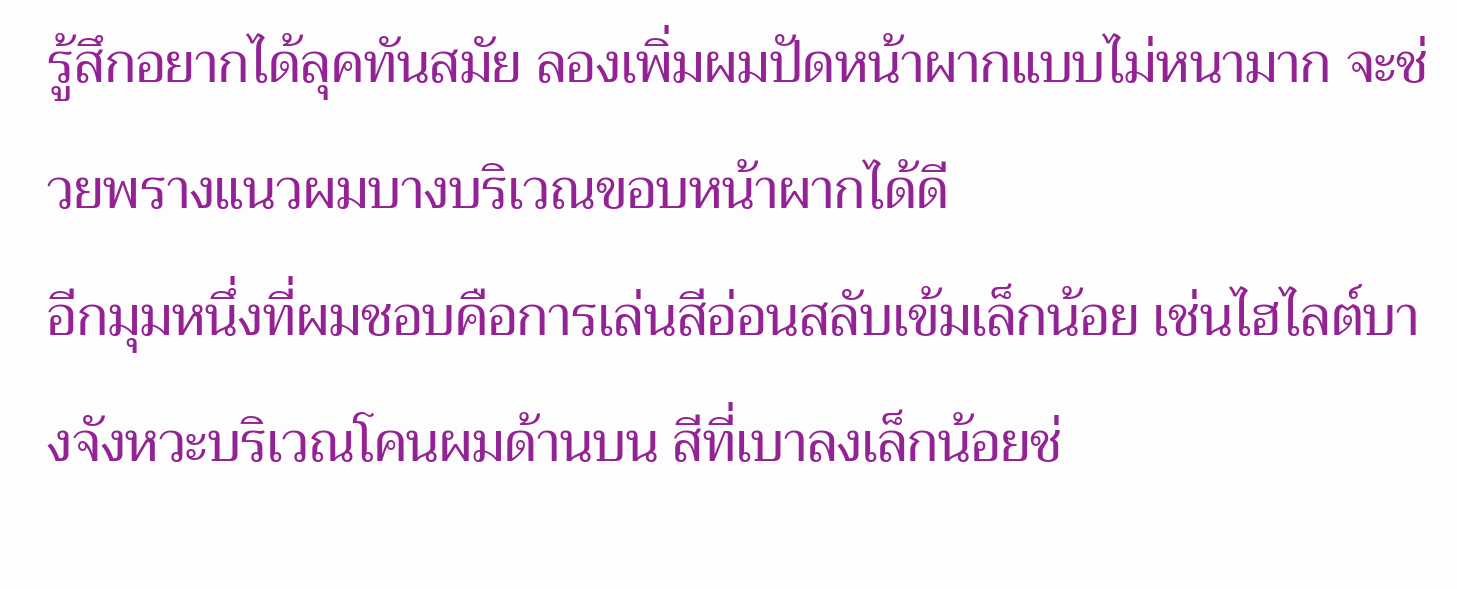รู้สึกอยากได้ลุคทันสมัย ลองเพิ่มผมปัดหน้าผากแบบไม่หนามาก จะช่วยพรางแนวผมบางบริเวณขอบหน้าผากได้ดี
อีกมุมหนึ่งที่ผมชอบคือการเล่นสีอ่อนสลับเข้มเล็กน้อย เช่นไฮไลต์บางจังหวะบริเวณโคนผมด้านบน สีที่เบาลงเล็กน้อยช่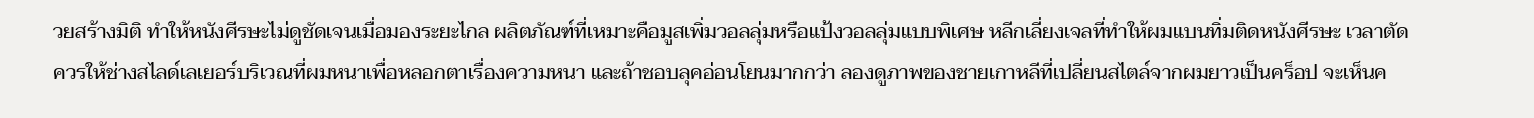วยสร้างมิติ ทำให้หนังศีรษะไม่ดูชัดเจนเมื่อมองระยะไกล ผลิตภัณฑ์ที่เหมาะคือมูสเพิ่มวอลลุ่มหรือแป้งวอลลุ่มแบบพิเศษ หลีกเลี่ยงเจลที่ทำให้ผมแบนทิ่มติดหนังศีรษะ เวลาตัด ควรให้ช่างสไลด์เลเยอร์บริเวณที่ผมหนาเพื่อหลอกตาเรื่องความหนา และถ้าชอบลุคอ่อนโยนมากกว่า ลองดูภาพของชายเกาหลีที่เปลี่ยนสไตล์จากผมยาวเป็นคร็อป จะเห็นค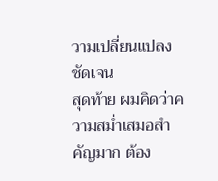วามเปลี่ยนแปลงชัดเจน
สุดท้าย ผมคิดว่าความสม่ำเสมอสำคัญมาก ต้อง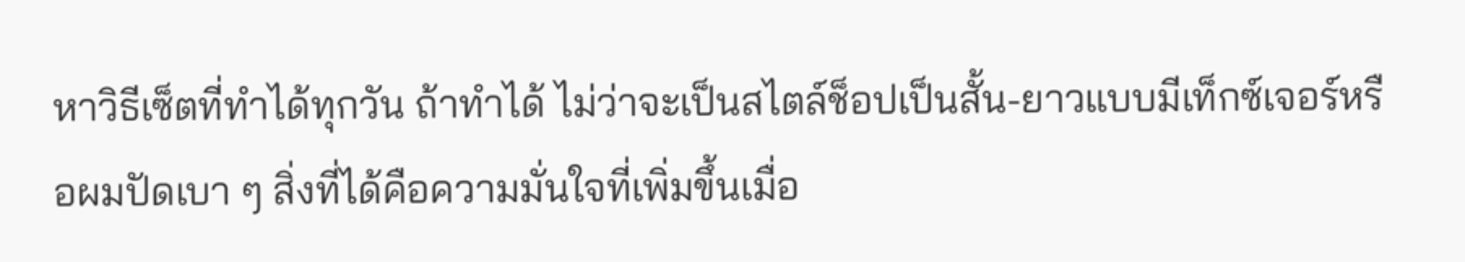หาวิธีเซ็ตที่ทำได้ทุกวัน ถ้าทำได้ ไม่ว่าจะเป็นสไตล์ช็อปเป็นสั้น-ยาวแบบมีเท็กซ์เจอร์หรือผมปัดเบา ๆ สิ่งที่ได้คือความมั่นใจที่เพิ่มขึ้นเมื่อ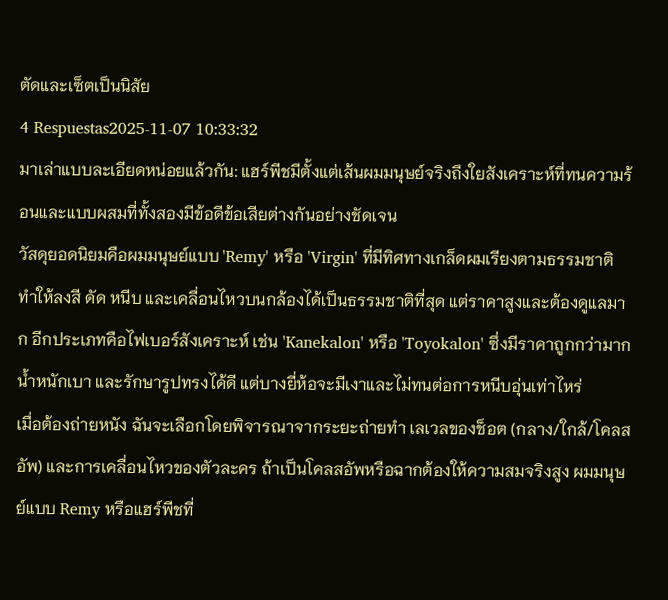ตัดและเซ็ตเป็นนิสัย
4 Respuestas2025-11-07 10:33:32
มาเล่าแบบละเอียดหน่อยแล้วกัน: แฮร์พีชมีตั้งแต่เส้นผมมนุษย์จริงถึงใยสังเคราะห์ที่ทนความร้อนและแบบผสมที่ทั้งสองมีข้อดีข้อเสียต่างกันอย่างชัดเจน
วัสดุยอดนิยมคือผมมนุษย์แบบ 'Remy' หรือ 'Virgin' ที่มีทิศทางเกล็ดผมเรียงตามธรรมชาติ ทำให้ลงสี ดัด หนีบ และเคลื่อนไหวบนกล้องได้เป็นธรรมชาติที่สุด แต่ราคาสูงและต้องดูแลมาก อีกประเภทคือไฟเบอร์สังเคราะห์ เช่น 'Kanekalon' หรือ 'Toyokalon' ซึ่งมีราคาถูกกว่ามาก น้ำหนักเบา และรักษารูปทรงได้ดี แต่บางยี่ห้อจะมีเงาและไม่ทนต่อการหนีบอุ่นเท่าไหร่
เมื่อต้องถ่ายหนัง ฉันจะเลือกโดยพิจารณาจากระยะถ่ายทำ เลเวลของช็อต (กลาง/ใกล้/โคลสอัพ) และการเคลื่อนไหวของตัวละคร ถ้าเป็นโคลสอัพหรือฉากต้องให้ความสมจริงสูง ผมมนุษย์แบบ Remy หรือแฮร์พีชที่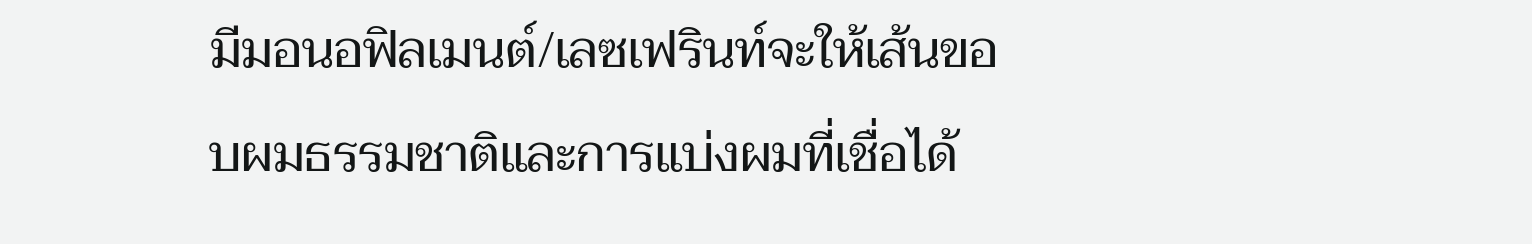มีมอนอฟิลเมนต์/เลซเฟรินท์จะให้เส้นขอบผมธรรมชาติและการแบ่งผมที่เชื่อได้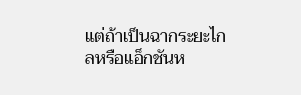แต่ถ้าเป็นฉากระยะไกลหรือแอ็กชันห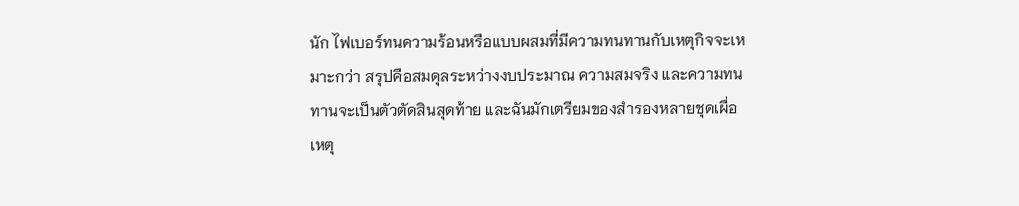นัก ไฟเบอร์ทนความร้อนหรือแบบผสมที่มีความทนทานกับเหตุกิจจะเหมาะกว่า สรุปคือสมดุลระหว่างงบประมาณ ความสมจริง และความทนทานจะเป็นตัวตัดสินสุดท้าย และฉันมักเตรียมของสำรองหลายชุดเผื่อเหตุ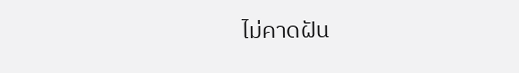ไม่คาดฝัน